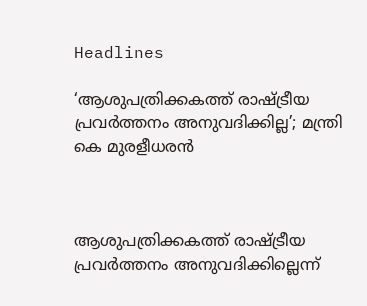Headlines

‘ആശുപത്രിക്കകത്ത് രാഷ്ട്രീയ പ്രവർത്തനം അനുവദിക്കില്ല’; മന്ത്രി കെ മുരളീധരൻ



ആശുപത്രിക്കകത്ത് രാഷ്ട്രീയ പ്രവർത്തനം അനുവദിക്കില്ലെന്ന്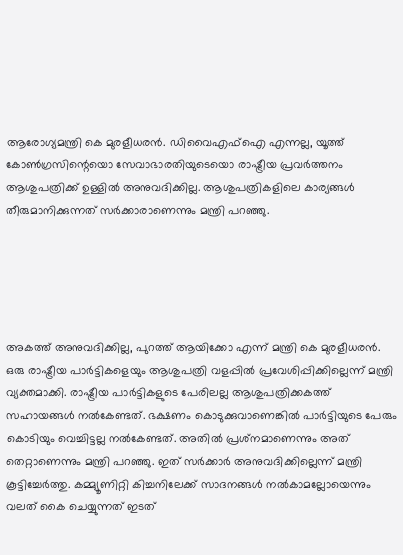ആരോഗ്യമന്ത്രി കെ മുരളീധരൻ. ഡിവൈഎഫ്ഐ എന്നല്ല, യൂത്ത് കോൺഗ്രസിന്റെയൊ സേവാഭാരതിയുടെയൊ രാഷ്ട്രീയ പ്രവർത്തനം ആശുപത്രിക്ക് ഉള്ളിൽ അനുവദിക്കില്ല. ആശുപത്രികളിലെ കാര്യങ്ങൾ തീരുമാനിക്കുന്നത് സർക്കാരാണെന്നും മന്ത്രി പറഞ്ഞു.





അകത്ത് അനുവദിക്കില്ല, പുറത്ത് ആയിക്കോ എന്ന് മന്ത്രി കെ മുരളീധരൻ. ഒരു രാഷ്ട്രീയ പാർട്ടികളെയും ആശുപത്രി വളപ്പിൽ പ്രവേശിപ്പിക്കില്ലെന്ന് മന്ത്രി വ്യക്തമാക്കി. രാഷ്ട്രീയ പാർട്ടികളുടെ പേരിലല്ല ആശുപത്രിക്കകത്ത് സഹായങ്ങൾ നൽകേണ്ടത്. ഭക്ഷണം കൊടുക്കുവാണെങ്കിൽ പാർട്ടിയുടെ പേരും കൊടിയും വെച്ചിട്ടല്ല നൽകേണ്ടത്. അതിൽ പ്രശ്‌നമാണെന്നും അത് തെറ്റാണെന്നും മന്ത്രി പറഞ്ഞു. ഇത് സർക്കാർ അനുവദിക്കില്ലെന്ന് മന്ത്രി കൂട്ടിച്ചേർത്തു. കമ്മ്യൂണിറ്റി കിച്ചനിലേക്ക് സാദനങ്ങൾ നൽകാമല്ലോയെന്നും വലത് കൈ ചെയ്യുന്നത് ഇടത്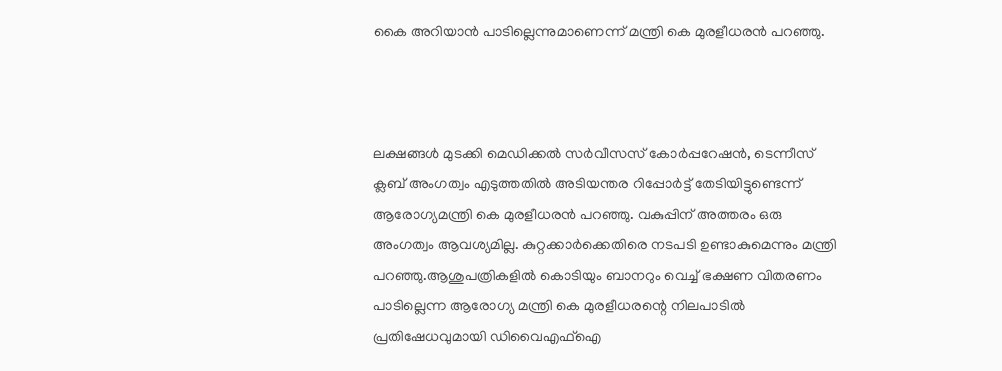കൈ അറിയാൻ പാടില്ലെന്നുമാണെന്ന് മന്ത്രി കെ മുരളീധരൻ പറഞ്ഞു.



ലക്ഷങ്ങൾ മുടക്കി മെഡിക്കൽ സർവീസസ് കോർപ്പറേഷൻ, ടെന്നീസ് ക്ലബ് അംഗത്വം എടുത്തതിൽ അടിയന്തര റിപ്പോർട്ട് തേടിയിട്ടുണ്ടെന്ന് ആരോഗ്യമന്ത്രി കെ മുരളീധരൻ പറഞ്ഞു. വകുപ്പിന് അത്തരം ഒരു അംഗത്വം ആവശ്യമില്ല. കുറ്റക്കാർക്കെതിരെ നടപടി ഉണ്ടാകുമെന്നും മന്ത്രി പറഞ്ഞു.ആശുപത്രികളിൽ കൊടിയും ബാനറും വെച്ച് ഭക്ഷണ വിതരണം പാടില്ലെന്ന ആരോഗ്യ മന്ത്രി കെ മുരളീധരന്റെ നിലപാടിൽ പ്രതിഷേധവുമായി ഡിവൈഎഫ്ഐ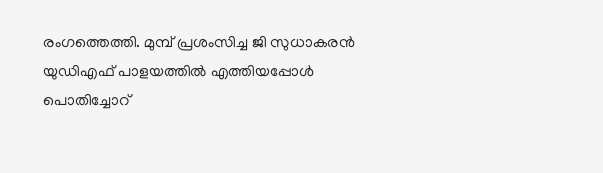രംഗത്തെത്തി. മുമ്പ് പ്രശംസിച്ച ജി സുധാകരൻ യുഡിഎഫ് പാളയത്തിൽ എത്തിയപ്പോൾ പൊതിച്ചോറ്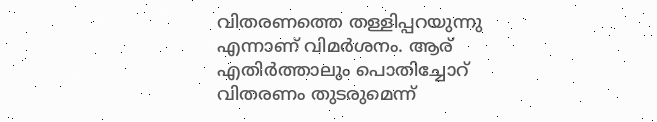വിതരണത്തെ തള്ളിപ്പറയുന്നു എന്നാണ് വിമർശനം. ആര് എതിർത്താലും പൊതിച്ചോറ് വിതരണം തുടരുമെന്ന്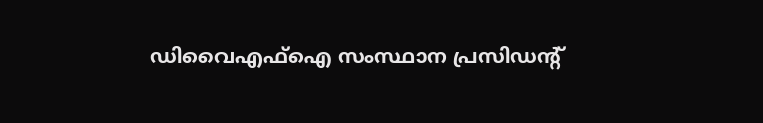ഡിവൈഎഫ്ഐ സംസ്ഥാന പ്രസിഡന്റ്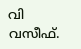വി വസീഫ്.